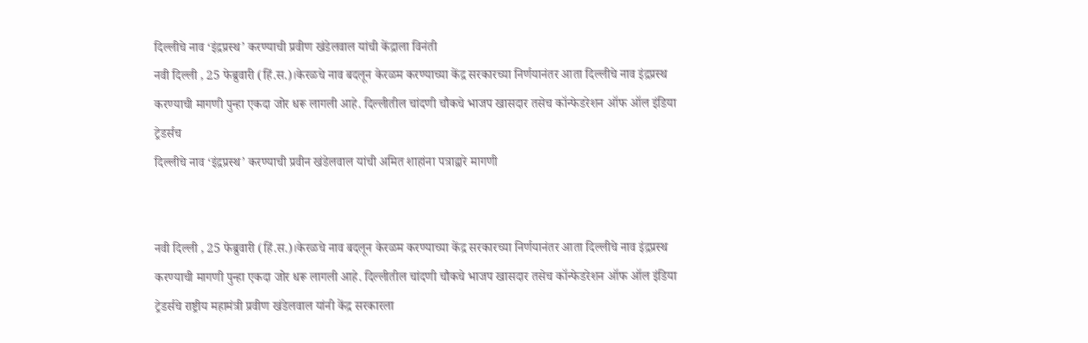दिल्लीचे नाव ‘इंद्रप्रस्थ’ करण्याची प्रवीण खंडेलवाल यांची केंद्राला विनंती
नवी दिल्ली , 25 फेब्रुवारी (हिं.स.)।केरळचे नाव बदलून केरळम करण्याच्या केंद्र सरकारच्या निर्णयानंतर आता दिल्लीचे नाव इंद्रप्रस्थ करण्याची मागणी पुन्हा एकदा जोर धरू लागली आहे. दिल्लीतील चांदणी चौकचे भाजप खासदार तसेच कॉन्फेडरेशन ऑफ ऑल इंडिया ट्रेडर्सच
दिल्लीचे नाव ‘इंद्रप्रस्थ’ करण्याची प्रवीन खंडेलवाल यांची अमित शाहांना पत्राद्वारे मागणी


नवी दिल्ली , 25 फेब्रुवारी (हिं.स.)।केरळचे नाव बदलून केरळम करण्याच्या केंद्र सरकारच्या निर्णयानंतर आता दिल्लीचे नाव इंद्रप्रस्थ करण्याची मागणी पुन्हा एकदा जोर धरू लागली आहे. दिल्लीतील चांदणी चौकचे भाजप खासदार तसेच कॉन्फेडरेशन ऑफ ऑल इंडिया ट्रेडर्सचे राष्ट्रीय महामंत्री प्रवीण खंडेलवाल यांनी केंद्र सरकारला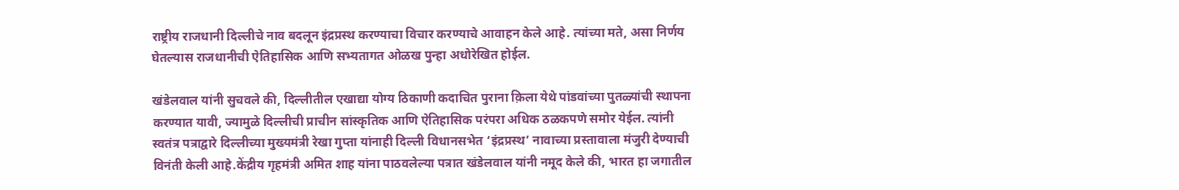राष्ट्रीय राजधानी दिल्लीचे नाव बदलून इंद्रप्रस्थ करण्याचा विचार करण्याचे आवाहन केले आहे. त्यांच्या मते, असा निर्णय घेतल्यास राजधानीची ऐतिहासिक आणि सभ्यतागत ओळख पुन्हा अधोरेखित होईल.

खंडेलवाल यांनी सुचवले की, दिल्लीतील एखाद्या योग्य ठिकाणी कदाचित पुराना क़िला येथे पांडवांच्या पुतळ्यांची स्थापना करण्यात यावी, ज्यामुळे दिल्लीची प्राचीन सांस्कृतिक आणि ऐतिहासिक परंपरा अधिक ठळकपणे समोर येईल. त्यांनी स्वतंत्र पत्राद्वारे दिल्लीच्या मुख्यमंत्री रेखा गुप्ता यांनाही दिल्ली विधानसभेत ‘इंद्रप्रस्थ’ नावाच्या प्रस्तावाला मंजुरी देण्याची विनंती केली आहे.केंद्रीय गृहमंत्री अमित शाह यांना पाठवलेल्या पत्रात खंडेलवाल यांनी नमूद केले की, भारत हा जगातील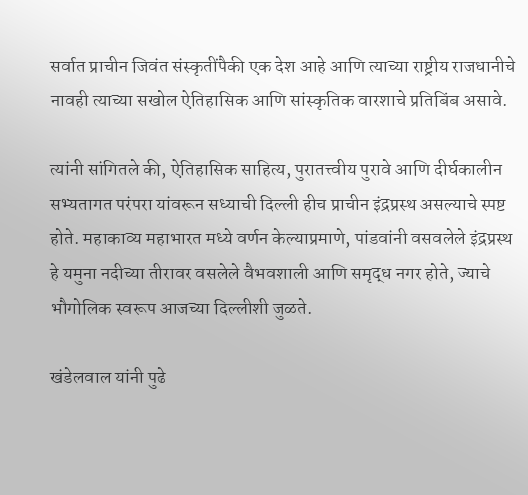सर्वात प्राचीन जिवंत संस्कृतींपैकी एक देश आहे आणि त्याच्या राष्ट्रीय राजधानीचे नावही त्याच्या सखोल ऐतिहासिक आणि सांस्कृतिक वारशाचे प्रतिबिंब असावे.

त्यांनी सांगितले की, ऐतिहासिक साहित्य, पुरातत्त्वीय पुरावे आणि दीर्घकालीन सभ्यतागत परंपरा यांवरून सध्याची दिल्ली हीच प्राचीन इंद्रप्रस्थ असल्याचे स्पष्ट होते. महाकाव्य महाभारत मध्ये वर्णन केल्याप्रमाणे, पांडवांनी वसवलेले इंद्रप्रस्थ हे यमुना नदीच्या तीरावर वसलेले वैभवशाली आणि समृद्ध नगर होते, ज्याचे भौगोलिक स्वरूप आजच्या दिल्लीशी जुळते.

खंडेलवाल यांनी पुढे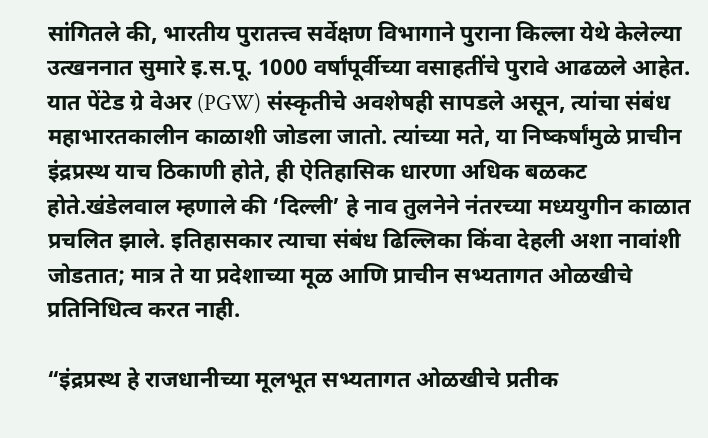सांगितले की, भारतीय पुरातत्त्व सर्वेक्षण विभागाने पुराना किल्ला येथे केलेल्या उत्खननात सुमारे इ.स.पू. 1000 वर्षांपूर्वीच्या वसाहतींचे पुरावे आढळले आहेत. यात पेंटेड ग्रे वेअर (PGW) संस्कृतीचे अवशेषही सापडले असून, त्यांचा संबंध महाभारतकालीन काळाशी जोडला जातो. त्यांच्या मते, या निष्कर्षांमुळे प्राचीन इंद्रप्रस्थ याच ठिकाणी होते, ही ऐतिहासिक धारणा अधिक बळकट होते.खंडेलवाल म्हणाले की ‘दिल्ली’ हे नाव तुलनेने नंतरच्या मध्ययुगीन काळात प्रचलित झाले. इतिहासकार त्याचा संबंध ढिल्लिका किंवा देहली अशा नावांशी जोडतात; मात्र ते या प्रदेशाच्या मूळ आणि प्राचीन सभ्यतागत ओळखीचे प्रतिनिधित्व करत नाही.

“इंद्रप्रस्थ हे राजधानीच्या मूलभूत सभ्यतागत ओळखीचे प्रतीक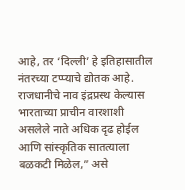आहे, तर ‘दिल्ली’ हे इतिहासातील नंतरच्या टप्प्याचे द्योतक आहे. राजधानीचे नाव इंद्रप्रस्थ केल्यास भारताच्या प्राचीन वारशाशी असलेले नाते अधिक दृढ होईल आणि सांस्कृतिक सातत्याला बळकटी मिळेल,” असे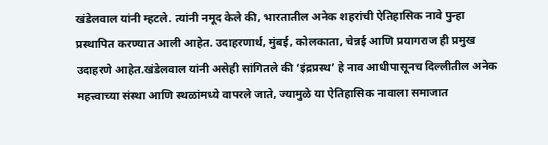खंडेलवाल यांनी म्हटले. त्यांनी नमूद केले की, भारतातील अनेक शहरांची ऐतिहासिक नावे पुन्हा प्रस्थापित करण्यात आली आहेत. उदाहरणार्थ, मुंबई, कोलकाता, चेन्नई आणि प्रयागराज ही प्रमुख उदाहरणे आहेत.खंडेलवाल यांनी असेही सांगितले की ‘इंद्रप्रस्थ’ हे नाव आधीपासूनच दिल्लीतील अनेक महत्त्वाच्या संस्था आणि स्थळांमध्ये वापरले जाते, ज्यामुळे या ऐतिहासिक नावाला समाजात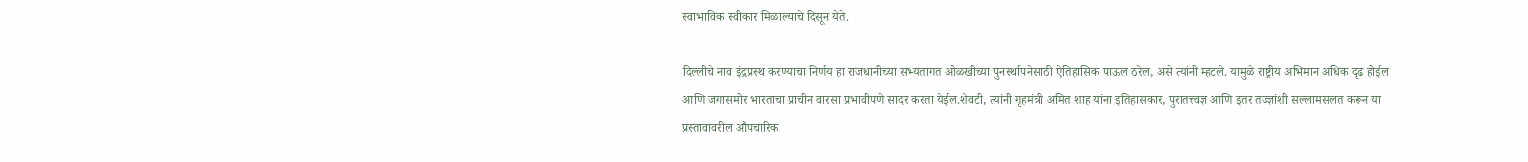स्वाभाविक स्वीकार मिळाल्याचे दिसून येते.

दिल्लीचे नाव इंद्रप्रस्थ करण्याचा निर्णय हा राजधानीच्या सभ्यतागत ओळखीच्या पुनर्स्थापनेसाठी ऐतिहासिक पाऊल ठरेल, असे त्यांनी म्हटले. यामुळे राष्ट्रीय अभिमान अधिक दृढ होईल आणि जगासमोर भारताचा प्राचीन वारसा प्रभावीपणे सादर करता येईल.शेवटी, त्यांनी गृहमंत्री अमित शाह यांना इतिहासकार, पुरातत्त्वज्ञ आणि इतर तज्ज्ञांशी सल्लामसलत करून या प्रस्तावावरील औपचारिक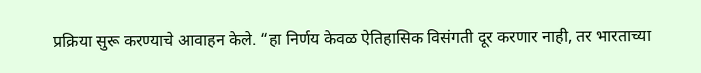प्रक्रिया सुरू करण्याचे आवाहन केले. “हा निर्णय केवळ ऐतिहासिक विसंगती दूर करणार नाही, तर भारताच्या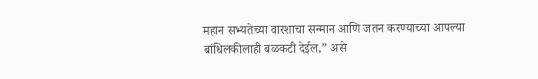महान सभ्यतेच्या वारशाचा सन्मान आणि जतन करण्याच्या आपल्या बांधिलकीलाही बळकटी देईल,” असे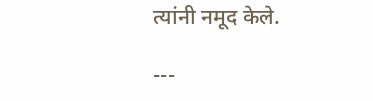त्यांनी नमूद केले.

---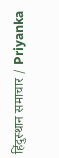हिंदुस्थान समाचार / Priyanka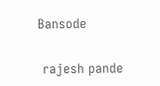Bansode


 rajesh pande